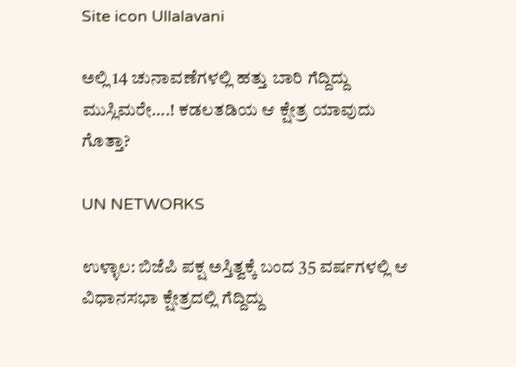Site icon Ullalavani

ಅಲ್ಲಿ 14 ಚುನಾವಣೆಗಳಲ್ಲಿ ಹತ್ತು ಬಾರಿ ಗೆದ್ದಿದ್ದು ಮುಸ್ಲಿಮರೇ….! ಕಡಲತಡಿಯ ಆ ಕ್ಷೇತ್ರ ಯಾವುದು ಗೊತ್ತಾ?

UN NETWORKS

ಉಳ್ಳಾಲ: ಬಿಜೆಪಿ ಪಕ್ಷ ಅಸ್ತಿತ್ವಕ್ಕೆ ಬಂದ 35 ವರ್ಷಗಳಲ್ಲಿ ಆ ವಿಧಾನಸಭಾ ಕ್ಷೇತ್ರದಲ್ಲಿ ಗೆದ್ದಿದ್ದು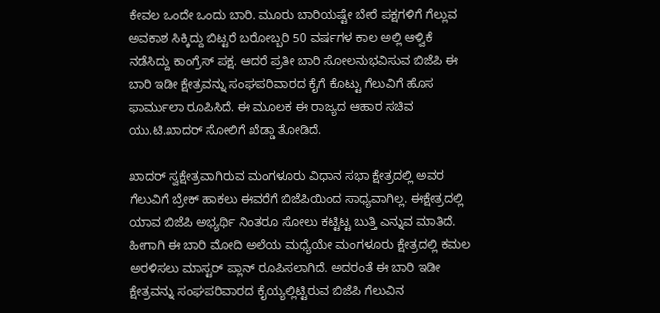ಕೇವಲ ಒಂದೇ ಒಂದು ಬಾರಿ. ಮೂರು ಬಾರಿಯಷ್ಟೇ ಬೇರೆ ಪಕ್ಷಗಳಿಗೆ ಗೆಲ್ಲುವ ಅವಕಾಶ ಸಿಕ್ಕಿದ್ದು ಬಿಟ್ಟರೆ ಬರೋಬ್ಬರಿ 50 ವರ್ಷಗಳ ಕಾಲ ಅಲ್ಲಿ ಆಳ್ವಿಕೆ ನಡೆಸಿದ್ದು ಕಾಂಗ್ರೆಸ್ ಪಕ್ಷ. ಆದರೆ ಪ್ರತೀ ಬಾರಿ ಸೋಲನುಭವಿಸುವ ಬಿಜೆಪಿ ಈ ಬಾರಿ ಇಡೀ ಕ್ಷೇತ್ರವನ್ನು ಸಂಘಪರಿವಾರದ ಕೈಗೆ ಕೊಟ್ಟು ಗೆಲುವಿಗೆ ಹೊಸ ಫಾರ್ಮುಲಾ ರೂಪಿಸಿದೆ. ಈ ಮೂಲಕ ಈ ರಾಜ್ಯದ ಆಹಾರ ಸಚಿವ ಯು.ಟಿ.ಖಾದರ್ ಸೋಲಿಗೆ ಖೆಡ್ಡಾ ತೋಡಿದೆ.

ಖಾದರ್ ಸ್ವಕ್ಷೇತ್ರವಾಗಿರುವ ಮಂಗಳೂರು ವಿಧಾನ ಸಭಾ ಕ್ಷೇತ್ರದಲ್ಲಿ ಅವರ ಗೆಲುವಿಗೆ ಬ್ರೇಕ್ ಹಾಕಲು ಈವರೆಗೆ ಬಿಜೆಪಿಯಿಂದ ಸಾಧ್ಯವಾಗಿಲ್ಲ. ಈಕ್ಷೇತ್ರದಲ್ಲಿ ಯಾವ ಬಿಜೆಪಿ ಅಭ್ಯರ್ಥಿ ನಿಂತರೂ ಸೋಲು ಕಟ್ಟಿಟ್ಟ ಬುತ್ತಿ ಎನ್ನುವ ಮಾತಿದೆ. ಹೀಗಾಗಿ ಈ ಬಾರಿ ಮೋದಿ ಅಲೆಯ ಮಧ್ಯೆಯೇ ಮಂಗಳೂರು ಕ್ಷೇತ್ರದಲ್ಲಿ ಕಮಲ ಅರಳಿಸಲು ಮಾಸ್ಟರ್ ಪ್ಲಾನ್ ರೂಪಿಸಲಾಗಿದೆ. ಅದರಂತೆ ಈ ಬಾರಿ ಇಡೀ ಕ್ಷೇತ್ರವನ್ನು ಸಂಘಪರಿವಾರದ ಕೈಯ್ಯಲ್ಲಿಟ್ಟಿರುವ ಬಿಜೆಪಿ ಗೆಲುವಿನ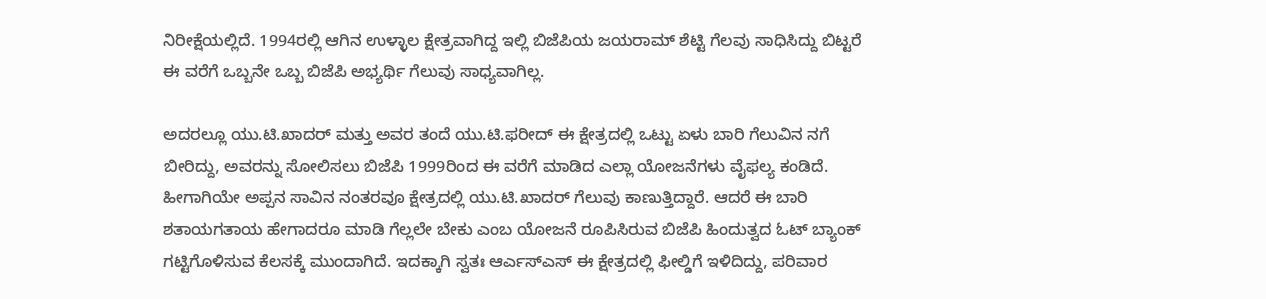ನಿರೀಕ್ಷೆಯಲ್ಲಿದೆ. 1994ರಲ್ಲಿ ಆಗಿನ ಉಳ್ಳಾಲ ಕ್ಷೇತ್ರವಾಗಿದ್ದ ಇಲ್ಲಿ ಬಿಜೆಪಿಯ ಜಯರಾಮ್ ಶೆಟ್ಟಿ ಗೆಲವು ಸಾಧಿಸಿದ್ದು ಬಿಟ್ಟರೆ ಈ ವರೆಗೆ ಒಬ್ಬನೇ ಒಬ್ಬ ಬಿಜೆಪಿ ಅಭ್ಯರ್ಥಿ ಗೆಲುವು ಸಾಧ್ಯವಾಗಿಲ್ಲ.

ಅದರಲ್ಲೂ ಯು.ಟಿ.ಖಾದರ್ ಮತ್ತು ಅವರ ತಂದೆ ಯು.ಟಿ.ಫರೀದ್ ಈ ಕ್ಷೇತ್ರದಲ್ಲಿ ಒಟ್ಟು ಏಳು ಬಾರಿ ಗೆಲುವಿನ ನಗೆ ಬೀರಿದ್ದು, ಅವರನ್ನು ಸೋಲಿಸಲು ಬಿಜೆಪಿ 1999ರಿಂದ ಈ ವರೆಗೆ ಮಾಡಿದ ಎಲ್ಲಾ ಯೋಜನೆಗಳು ವೈಫಲ್ಯ ಕಂಡಿದೆ. ಹೀಗಾಗಿಯೇ ಅಪ್ಪನ ಸಾವಿನ ನಂತರವೂ ಕ್ಷೇತ್ರದಲ್ಲಿ ಯು.ಟಿ.ಖಾದರ್ ಗೆಲುವು ಕಾಣುತ್ತಿದ್ದಾರೆ. ಆದರೆ ಈ ಬಾರಿ ಶತಾಯಗತಾಯ ಹೇಗಾದರೂ ಮಾಡಿ ಗೆಲ್ಲಲೇ ಬೇಕು ಎಂಬ ಯೋಜನೆ ರೂಪಿಸಿರುವ ಬಿಜೆಪಿ ಹಿಂದುತ್ವದ ಓಟ್ ಬ್ಯಾಂಕ್ ಗಟ್ಟಿಗೊಳಿಸುವ ಕೆಲಸಕ್ಕೆ ಮುಂದಾಗಿದೆ. ಇದಕ್ಕಾಗಿ ಸ್ವತಃ ಆರ್ಎಸ್ಎಸ್ ಈ ಕ್ಷೇತ್ರದಲ್ಲಿ ಫೀಲ್ಡಿಗೆ ಇಳಿದಿದ್ದು, ಪರಿವಾರ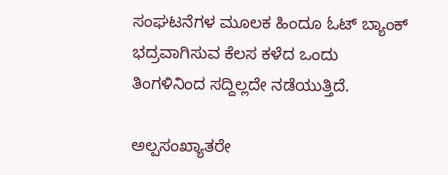ಸಂಘಟನೆಗಳ ಮೂಲಕ ಹಿಂದೂ ಓಟ್ ಬ್ಯಾಂಕ್ ಭದ್ರವಾಗಿಸುವ ಕೆಲಸ ಕಳೆದ ಒಂದು ತಿಂಗಳಿನಿಂದ ಸದ್ದಿಲ್ಲದೇ ನಡೆಯುತ್ತಿದೆ.

ಅಲ್ಪಸಂಖ್ಯಾತರೇ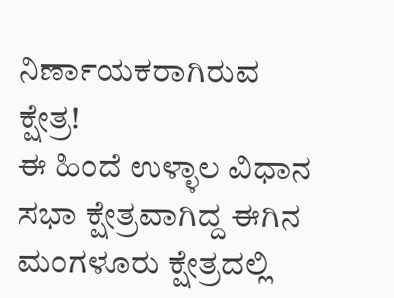ನಿರ್ಣಾಯಕರಾಗಿರುವ ಕ್ಷೇತ್ರ!
ಈ ಹಿಂದೆ ಉಳ್ಳಾಲ ವಿಧಾನ ಸಭಾ ಕ್ಷೇತ್ರವಾಗಿದ್ದ ಈಗಿನ ಮಂಗಳೂರು ಕ್ಷೇತ್ರದಲ್ಲಿ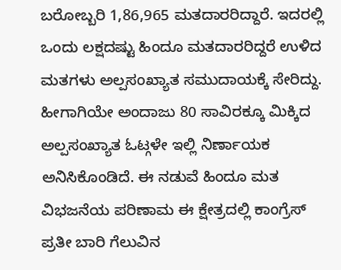ಬರೋಬ್ಬರಿ 1,86,965 ಮತದಾರರಿದ್ದಾರೆ. ಇದರಲ್ಲಿ ಒಂದು ಲಕ್ಷದಷ್ಟು ಹಿಂದೂ ಮತದಾರರಿದ್ದರೆ ಉಳಿದ ಮತಗಳು ಅಲ್ಪಸಂಖ್ಯಾತ ಸಮುದಾಯಕ್ಕೆ ಸೇರಿದ್ದು. ಹೀಗಾಗಿಯೇ ಅಂದಾಜು 80 ಸಾವಿರಕ್ಕೂ ಮಿಕ್ಕಿದ ಅಲ್ಪಸಂಖ್ಯಾತ ಓಟ್ಗಳೇ ಇಲ್ಲಿ ನಿರ್ಣಾಯಕ ಅನಿಸಿಕೊಂಡಿದೆ. ಈ ನಡುವೆ ಹಿಂದೂ ಮತ ವಿಭಜನೆಯ ಪರಿಣಾಮ ಈ ಕ್ಷೇತ್ರದಲ್ಲಿ ಕಾಂಗ್ರೆಸ್ ಪ್ರತೀ ಬಾರಿ ಗೆಲುವಿನ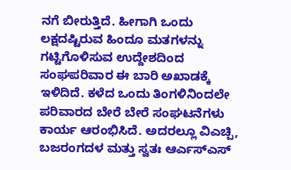ನಗೆ ಬೀರುತ್ತಿದೆ. ಹೀಗಾಗಿ ಒಂದು ಲಕ್ಷದಷ್ಟಿರುವ ಹಿಂದೂ ಮತಗಳನ್ನು ಗಟ್ಟಿಗೊಳಿಸುವ ಉದ್ದೇಶದಿಂದ ಸಂಘಪರಿವಾರ ಈ ಬಾರಿ ಅಖಾಡಕ್ಕೆ ಇಳಿದಿದೆ. ಕಳೆದ ಒಂದು ತಿಂಗಳಿನಿಂದಲೇ ಪರಿವಾರದ ಬೇರೆ ಬೇರೆ ಸಂಘಟನೆಗಳು ಕಾರ್ಯ ಆರಂಭಿಸಿದೆ. ಅದರಲ್ಲೂ ವಿಎಚ್ಪಿ, ಬಜರಂಗದಳ ಮತ್ತು ಸ್ವತಃ ಆರ್ಎಸ್ಎಸ್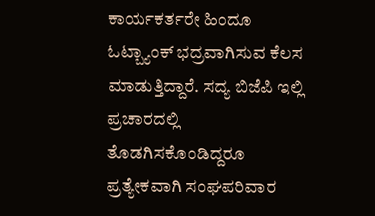ಕಾರ್ಯಕರ್ತರೇ ಹಿಂದೂ ಓಟ್ಬ್ಯಾಂಕ್ ಭದ್ರವಾಗಿಸುವ ಕೆಲಸ ಮಾಡುತ್ತಿದ್ದಾರೆ. ಸದ್ಯ ಬಿಜೆಪಿ ಇಲ್ಲಿ ಪ್ರಚಾರದಲ್ಲಿ ತೊಡಗಿಸಕೊಂಡಿದ್ದರೂ ಪ್ರತ್ಯೇಕವಾಗಿ ಸಂಘಪರಿವಾರ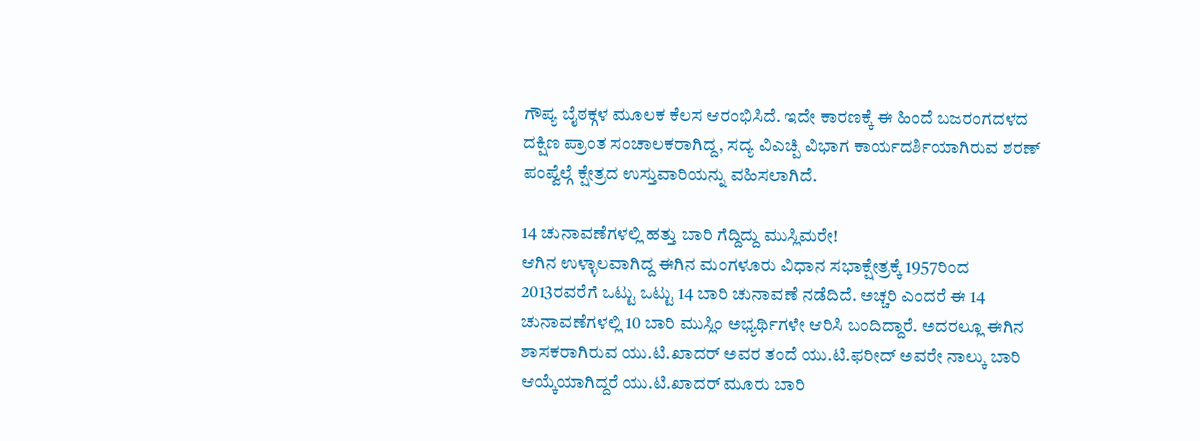ಗೌಪ್ಯ ಬೈಠಕ್ಗಳ ಮೂಲಕ ಕೆಲಸ ಆರಂಭಿಸಿದೆ. ಇದೇ ಕಾರಣಕ್ಕೆ ಈ ಹಿಂದೆ ಬಜರಂಗದಳದ ದಕ್ಷಿಣ ಪ್ರಾಂತ ಸಂಚಾಲಕರಾಗಿದ್ದ, ಸದ್ಯ ವಿಎಚ್ಪಿ ವಿಭಾಗ ಕಾರ್ಯದರ್ಶಿಯಾಗಿರುವ ಶರಣ್ ಪಂಪ್ವೆಲ್ಗೆ ಕ್ಷೇತ್ರದ ಉಸ್ತುವಾರಿಯನ್ನು ವಹಿಸಲಾಗಿದೆ.

14 ಚುನಾವಣೆಗಳಲ್ಲಿ ಹತ್ತು ಬಾರಿ ಗೆದ್ದಿದ್ದು ಮುಸ್ಲಿಮರೇ!
ಆಗಿನ ಉಳ್ಳಾಲವಾಗಿದ್ದ ಈಗಿನ ಮಂಗಳೂರು ವಿಧಾನ ಸಭಾಕ್ಷೇತ್ರಕ್ಕೆ 1957ರಿಂದ 2013ರವರೆಗೆ ಒಟ್ಟು ಒಟ್ಟು 14 ಬಾರಿ ಚುನಾವಣೆ ನಡೆದಿದೆ. ಅಚ್ಚರಿ ಎಂದರೆ ಈ 14 ಚುನಾವಣೆಗಳಲ್ಲಿ 10 ಬಾರಿ ಮುಸ್ಲಿಂ ಅಭ್ಯರ್ಥಿಗಳೇ ಆರಿಸಿ ಬಂದಿದ್ದಾರೆ. ಅದರಲ್ಲೂ ಈಗಿನ ಶಾಸಕರಾಗಿರುವ ಯು.ಟಿ.ಖಾದರ್ ಅವರ ತಂದೆ ಯು.ಟಿ.ಫರೀದ್ ಅವರೇ ನಾಲ್ಕು ಬಾರಿ ಆಯ್ಕೆಯಾಗಿದ್ದರೆ ಯು.ಟಿ.ಖಾದರ್ ಮೂರು ಬಾರಿ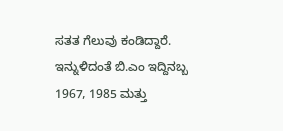ಸತತ ಗೆಲುವು ಕಂಡಿದ್ದಾರೆ. ಇನ್ನುಳಿದಂತೆ ಬಿ.ಎಂ ಇದ್ದಿನಬ್ಬ 1967, 1985 ಮತ್ತು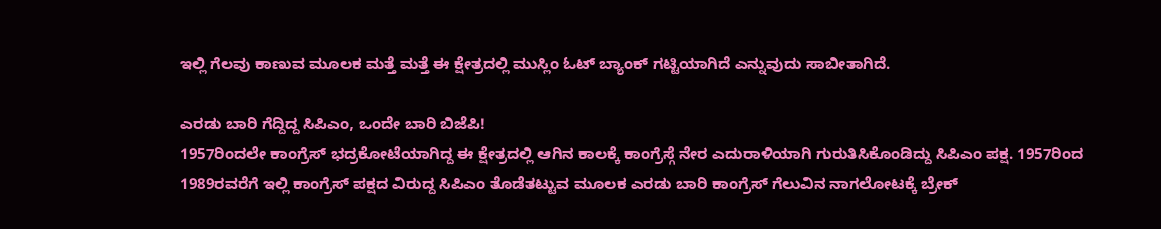ಇಲ್ಲಿ ಗೆಲವು ಕಾಣುವ ಮೂಲಕ ಮತ್ತೆ ಮತ್ತೆ ಈ ಕ್ಷೇತ್ರದಲ್ಲಿ ಮುಸ್ಲಿಂ ಓಟ್ ಬ್ಯಾಂಕ್ ಗಟ್ಟಿಯಾಗಿದೆ ಎನ್ನುವುದು ಸಾಬೀತಾಗಿದೆ.

ಎರಡು ಬಾರಿ ಗೆದ್ದಿದ್ದ ಸಿಪಿಎಂ, ಒಂದೇ ಬಾರಿ ಬಿಜೆಪಿ!
1957ರಿಂದಲೇ ಕಾಂಗ್ರೆಸ್ ಭದ್ರಕೋಟೆಯಾಗಿದ್ದ ಈ ಕ್ಷೇತ್ರದಲ್ಲಿ ಆಗಿನ ಕಾಲಕ್ಕೆ ಕಾಂಗ್ರೆಸ್ಗೆ ನೇರ ಎದುರಾಳಿಯಾಗಿ ಗುರುತಿಸಿಕೊಂಡಿದ್ದು ಸಿಪಿಎಂ ಪಕ್ಷ. 1957ರಿಂದ 1989ರವರೆಗೆ ಇಲ್ಲಿ ಕಾಂಗ್ರೆಸ್ ಪಕ್ಷದ ವಿರುದ್ದ ಸಿಪಿಎಂ ತೊಡೆತಟ್ಟುವ ಮೂಲಕ ಎರಡು ಬಾರಿ ಕಾಂಗ್ರೆಸ್ ಗೆಲುವಿನ ನಾಗಲೋಟಕ್ಕೆ ಬ್ರೇಕ್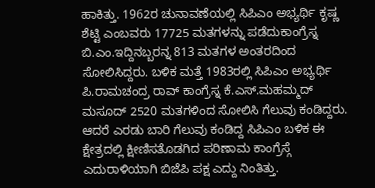ಹಾಕಿತ್ತು. 1962ರ ಚುನಾವಣೆಯಲ್ಲಿ ಸಿಪಿಎಂ ಅಭ್ಯರ್ಥಿ ಕೃಷ್ಣ ಶೆಟ್ಟಿ ಎಂಬವರು 17725 ಮತಗಳನ್ನು ಪಡೆದುಕಾಂಗ್ರೆಸ್ನ ಬಿ.ಎಂ.ಇದ್ದಿನಬ್ಬರನ್ನ 813 ಮತಗಳ ಅಂತರದಿಂದ ಸೋಲಿಸಿದ್ದರು. ಬಳಿಕ ಮತ್ತೆ 1983ರಲ್ಲಿ ಸಿಪಿಎಂ ಅಭ್ಯರ್ಥಿ
ಪಿ.ರಾಮಚಂದ್ರ ರಾವ್ ಕಾಂಗ್ರೆಸ್ನ ಕೆ.ಎಸ್.ಮಹಮ್ಮದ್ ಮಸೂದ್ 2520 ಮತಗಳಿಂದ ಸೋಲಿಸಿ ಗೆಲುವು ಕಂಡಿದ್ದರು. ಆದರೆ ಎರಡು ಬಾರಿ ಗೆಲುವು ಕಂಡಿದ್ದ ಸಿಪಿಎಂ ಬಳಿಕ ಈ ಕ್ಷೇತ್ರದಲ್ಲಿ ಕ್ಷೀಣಿಸತೊಡಗಿದ ಪರಿಣಾಮ ಕಾಂಗ್ರೆಸ್ಗೆ ಎದುರಾಳಿಯಾಗಿ ಬಿಜೆಪಿ ಪಕ್ಷ ಎದ್ದು ನಿಂತಿತ್ತು.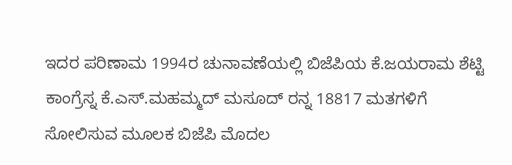ಇದರ ಪರಿಣಾಮ 1994ರ ಚುನಾವಣೆಯಲ್ಲಿ ಬಿಜೆಪಿಯ ಕೆ.ಜಯರಾಮ ಶೆಟ್ಟಿ ಕಾಂಗ್ರೆಸ್ನ ಕೆ.ಎಸ್.ಮಹಮ್ಮದ್ ಮಸೂದ್ ರನ್ನ 18817 ಮತಗಳಿಗೆ ಸೋಲಿಸುವ ಮೂಲಕ ಬಿಜೆಪಿ ಮೊದಲ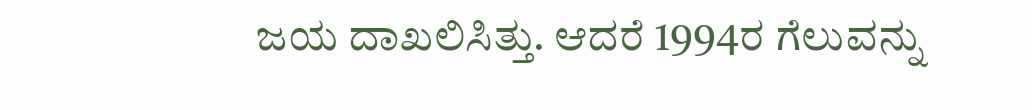ಜಯ ದಾಖಲಿಸಿತ್ತು. ಆದರೆ 1994ರ ಗೆಲುವನ್ನು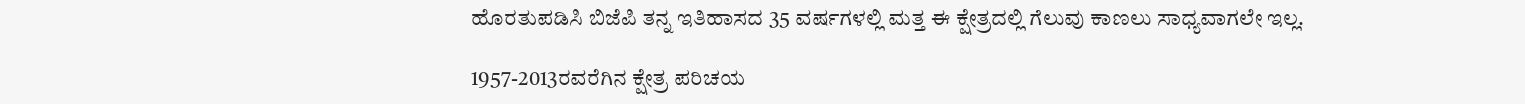ಹೊರತುಪಡಿಸಿ ಬಿಜೆಪಿ ತನ್ನ ಇತಿಹಾಸದ 35 ವರ್ಷಗಳಲ್ಲಿ ಮತ್ತ ಈ ಕ್ಷೇತ್ರದಲ್ಲಿ ಗೆಲುವು ಕಾಣಲು ಸಾಧ್ಯವಾಗಲೇ ಇಲ್ಲ.

1957-2013ರವರೆಗಿನ ಕ್ಷೇತ್ರ ಪರಿಚಯ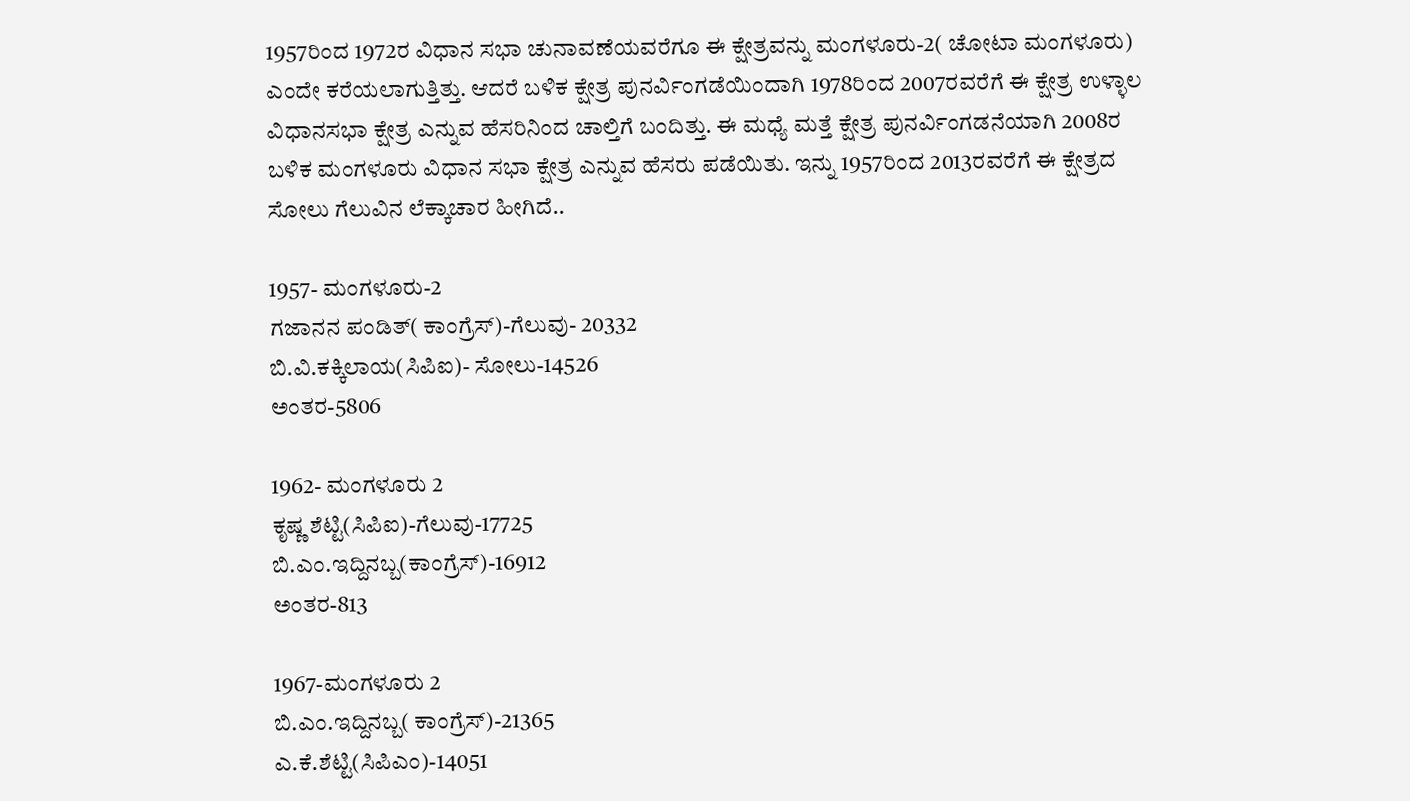1957ರಿಂದ 1972ರ ವಿಧಾನ ಸಭಾ ಚುನಾವಣೆಯವರೆಗೂ ಈ ಕ್ಷೇತ್ರವನ್ನು ಮಂಗಳೂರು-2( ಚೋಟಾ ಮಂಗಳೂರು) ಎಂದೇ ಕರೆಯಲಾಗುತ್ತಿತ್ತು. ಆದರೆ ಬಳಿಕ ಕ್ಷೇತ್ರ ಪುನರ್ವಿಂಗಡೆಯಿಂದಾಗಿ 1978ರಿಂದ 2007ರವರೆಗೆ ಈ ಕ್ಷೇತ್ರ ಉಳ್ಳಾಲ ವಿಧಾನಸಭಾ ಕ್ಷೇತ್ರ ಎನ್ನುವ ಹೆಸರಿನಿಂದ ಚಾಲ್ತಿಗೆ ಬಂದಿತ್ತು. ಈ ಮಧ್ಯೆ ಮತ್ತೆ ಕ್ಷೇತ್ರ ಪುನರ್ವಿಂಗಡನೆಯಾಗಿ 2008ರ ಬಳಿಕ ಮಂಗಳೂರು ವಿಧಾನ ಸಭಾ ಕ್ಷೇತ್ರ ಎನ್ನುವ ಹೆಸರು ಪಡೆಯಿತು. ಇನ್ನು 1957ರಿಂದ 2013ರವರೆಗೆ ಈ ಕ್ಷೇತ್ರದ ಸೋಲು ಗೆಲುವಿನ ಲೆಕ್ಕಾಚಾರ ಹೀಗಿದೆ..

1957- ಮಂಗಳೂರು-2
ಗಜಾನನ ಪಂಡಿತ್( ಕಾಂಗ್ರೆಸ್)-ಗೆಲುವು- 20332
ಬಿ.ವಿ.ಕಕ್ಕಿಲಾಯ(ಸಿಪಿಐ)- ಸೋಲು-14526
ಅಂತರ-5806

1962- ಮಂಗಳೂರು 2
ಕೃಷ್ಣ ಶೆಟ್ಟಿ(ಸಿಪಿಐ)-ಗೆಲುವು-17725
ಬಿ.ಎಂ.ಇದ್ದಿನಬ್ಬ(ಕಾಂಗ್ರೆಸ್)-16912
ಅಂತರ-813

1967-ಮಂಗಳೂರು 2
ಬಿ.ಎಂ.ಇದ್ದಿನಬ್ಬ( ಕಾಂಗ್ರೆಸ್)-21365
ಎ.ಕೆ.ಶೆಟ್ಟಿ(ಸಿಪಿಎಂ)-14051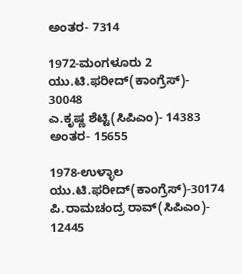ಅಂತರ- 7314

1972-ಮಂಗಳೂರು 2
ಯು.ಟಿ.ಫರೀದ್(ಕಾಂಗ್ರೆಸ್)- 30048
ಎ.ಕೃಷ್ಣ ಶೆಟ್ಟಿ(ಸಿಪಿಎಂ)- 14383
ಅಂತರ- 15655

1978-ಉಳ್ಳಾಲ
ಯು.ಟಿ.ಫರೀದ್(ಕಾಂಗ್ರೆಸ್)-30174
ಪಿ.ರಾಮಚಂದ್ರ ರಾವ್(ಸಿಪಿಎಂ)- 12445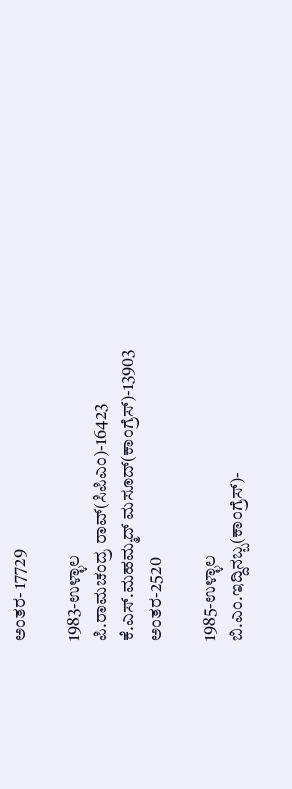ಅಂತರ- 17729

1983-ಉಳ್ಳಾಲ
ಪಿ.ರಾಮಚಂದ್ರ ರಾವ್(ಸಿಪಿಎಂ)-16423
ಕೆ.ಎಸ್.ಮಹಮ್ಮದ್ ಮಸೂದ್(ಕಾಂಗ್ರೆಸ್)-13903
ಅಂತರ-2520

1985-ಉಳ್ಳಾಲ
ಬಿ.ಎಂ.ಇದ್ದಿನಬ್ಬ(ಕಾಂಗ್ರೆಸ್)-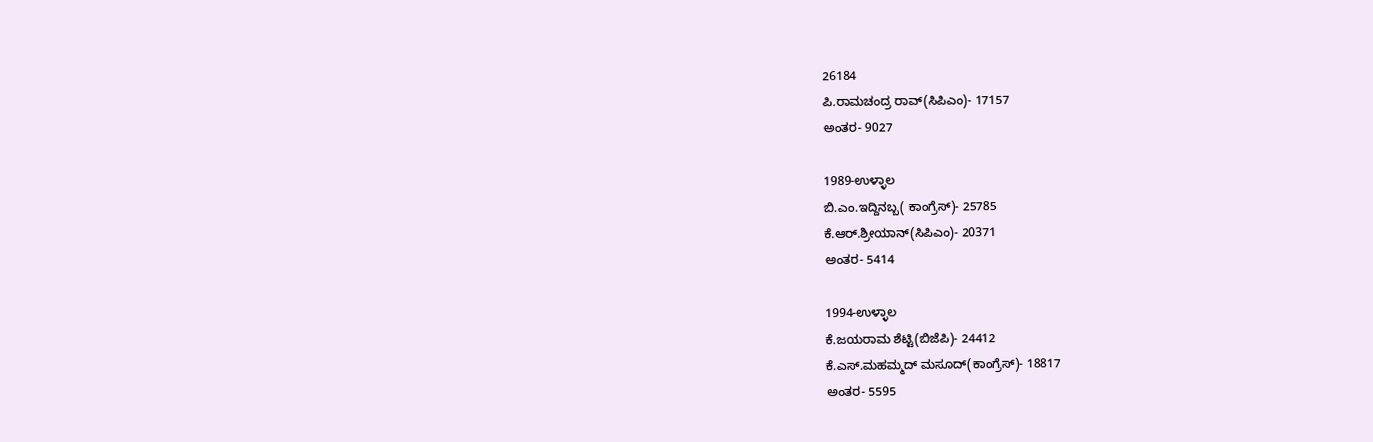26184
ಪಿ.ರಾಮಚಂದ್ರ ರಾವ್(ಸಿಪಿಎಂ)- 17157
ಅಂತರ- 9027

1989-ಉಳ್ಳಾಲ
ಬಿ.ಎಂ.ಇದ್ದಿನಬ್ಬ( ಕಾಂಗ್ರೆಸ್)- 25785
ಕೆ.ಆರ್.ಶ್ರೀಯಾನ್(ಸಿಪಿಎಂ)- 20371
ಅಂತರ- 5414

1994-ಉಳ್ಳಾಲ
ಕೆ.ಜಯರಾಮ ಶೆಟ್ಟಿ(ಬಿಜೆಪಿ)- 24412
ಕೆ.ಎಸ್.ಮಹಮ್ಮದ್ ಮಸೂದ್(ಕಾಂಗ್ರೆಸ್)- 18817
ಅಂತರ- 5595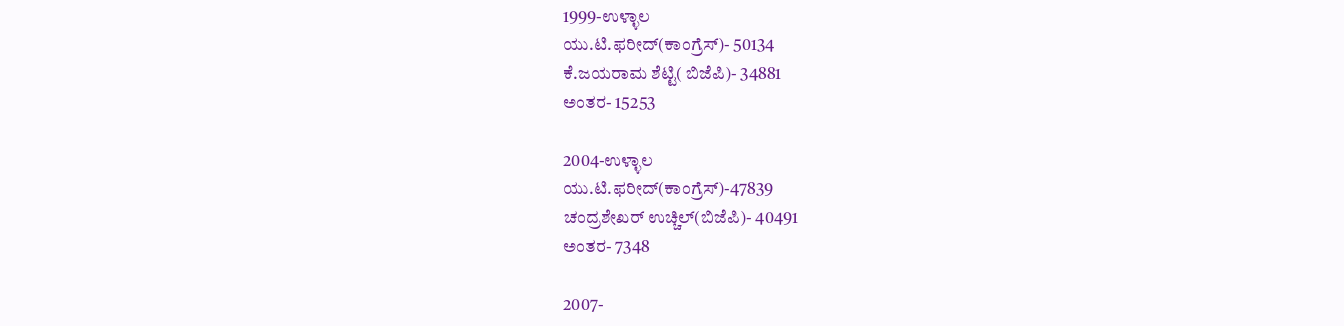1999-ಉಳ್ಳಾಲ
ಯು.ಟಿ.ಫರೀದ್(ಕಾಂಗ್ರೆಸ್)- 50134
ಕೆ.ಜಯರಾಮ ಶೆಟ್ಟಿ( ಬಿಜೆಪಿ)- 34881
ಅಂತರ- 15253

2004-ಉಳ್ಳಾಲ
ಯು.ಟಿ.ಫರೀದ್(ಕಾಂಗ್ರೆಸ್)-47839
ಚಂದ್ರಶೇಖರ್ ಉಚ್ಚಿಲ್(ಬಿಜೆಪಿ)- 40491
ಅಂತರ- 7348

2007-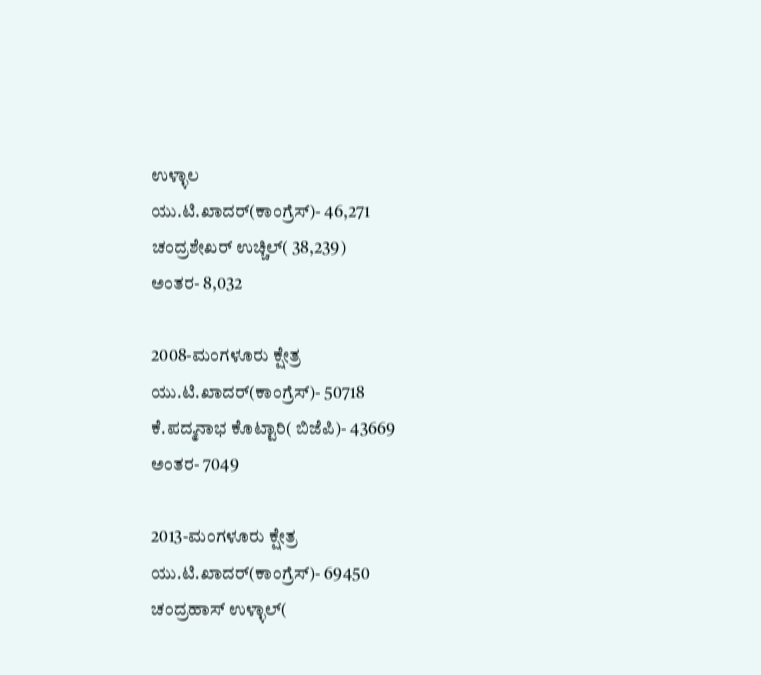ಉಳ್ಳಾಲ
ಯು.ಟಿ.ಖಾದರ್(ಕಾಂಗ್ರೆಸ್)- 46,271
ಚಂದ್ರಶೇಖರ್ ಉಚ್ಚಿಲ್( 38,239)
ಅಂತರ- 8,032

2008-ಮಂಗಳೂರು ಕ್ಷೇತ್ರ
ಯು.ಟಿ.ಖಾದರ್(ಕಾಂಗ್ರೆಸ್)- 50718
ಕೆ.ಪದ್ಮನಾಭ ಕೊಟ್ಟಾರಿ( ಬಿಜೆಪಿ)- 43669
ಅಂತರ- 7049

2013-ಮಂಗಳೂರು ಕ್ಷೇತ್ರ
ಯು.ಟಿ.ಖಾದರ್(ಕಾಂಗ್ರೆಸ್)- 69450
ಚಂದ್ರಹಾಸ್ ಉಳ್ಳಾಲ್(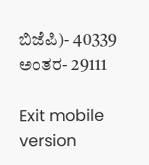ಬಿಜೆಪಿ)- 40339
ಅಂತರ- 29111

Exit mobile version